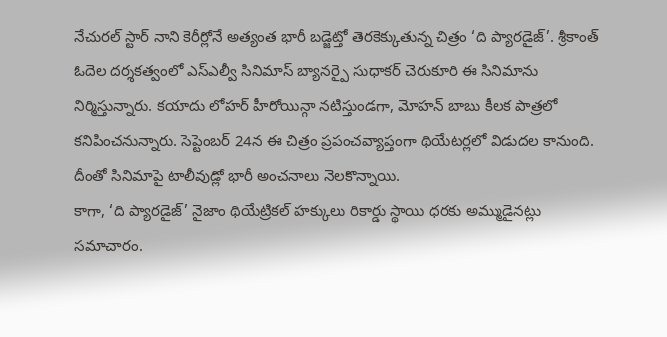నేచురల్ స్టార్ నాని కెరీర్లోనే అత్యంత భారీ బడ్జెట్తో తెరకెక్కుతున్న చిత్రం ‘ది ప్యారడైజ్’. శ్రీకాంత్ ఓదెల దర్శకత్వంలో ఎస్ఎల్వీ సినిమాస్ బ్యానర్పై సుధాకర్ చెరుకూరి ఈ సినిమాను నిర్మిస్తున్నారు. కయాదు లోహర్ హీరోయిన్గా నటిస్తుండగా, మోహన్ బాబు కీలక పాత్రలో కనిపించనున్నారు. సెప్టెంబర్ 24న ఈ చిత్రం ప్రపంచవ్యాప్తంగా థియేటర్లలో విడుదల కానుంది. దీంతో సినిమాపై టాలీవుడ్లో భారీ అంచనాలు నెలకొన్నాయి.
కాగా, ‘ది ప్యారడైజ్’ నైజాం థియేట్రికల్ హక్కులు రికార్డు స్థాయి ధరకు అమ్ముడైనట్లు సమాచారం.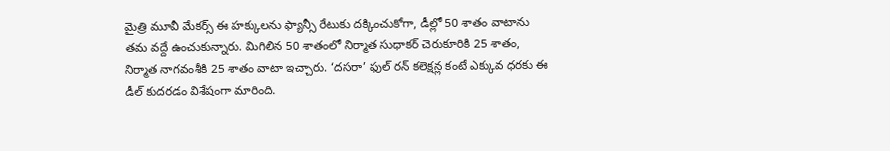మైత్రి మూవీ మేకర్స్ ఈ హక్కులను ఫ్యాన్సీ రేటుకు దక్కించుకోగా, డీల్లో 50 శాతం వాటాను తమ వద్దే ఉంచుకున్నారు. మిగిలిన 50 శాతంలో నిర్మాత సుధాకర్ చెరుకూరికి 25 శాతం, నిర్మాత నాగవంశీకి 25 శాతం వాటా ఇచ్చారు. ‘దసరా’ ఫుల్ రన్ కలెక్షన్ల కంటే ఎక్కువ ధరకు ఈ డీల్ కుదరడం విశేషంగా మారింది.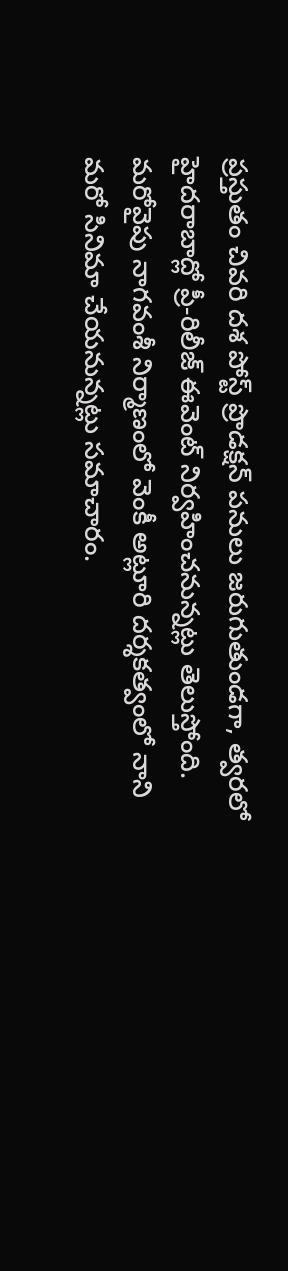ప్రస్తుతం చివరి దశ పోస్ట్ ప్రొడక్షన్ పనులు జరుగుతుండగా, త్వరలో హైదరాబాద్లో ప్రీ-రిలీజ్ ఈవెంట్ నిర్వహించనున్నట్లు తెలుస్తోంది. మరోవైపు నాగవంశీ నిర్మాణంలో వెంకీ అట్లూరి దర్శకత్వంలో నాని మరో సినిమా చేయనున్నట్లు సమాచారం.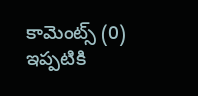కామెంట్స్ (0)
ఇప్పటికి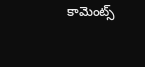కామెంట్స్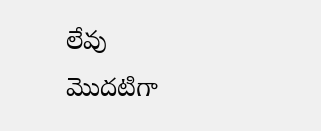లేవు
మొదటిగా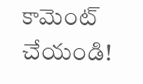కామెంట్ చేయండి!